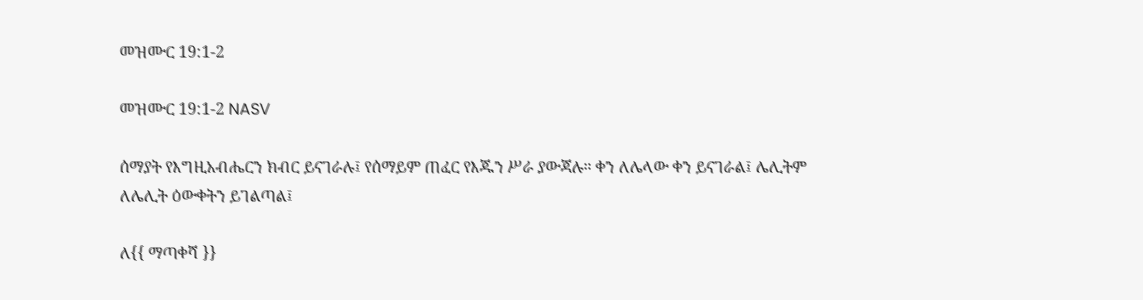መዝሙር 19:1-2

መዝሙር 19:1-2 NASV

ሰማያት የእግዚአብሔርን ክብር ይናገራሉ፤ የሰማይም ጠፈር የእጁን ሥራ ያውጃሉ። ቀን ለሌላው ቀን ይናገራል፤ ሌሊትም ለሌሊት ዕውቀትን ይገልጣል፤

ለ{{ ማጣቀሻ }}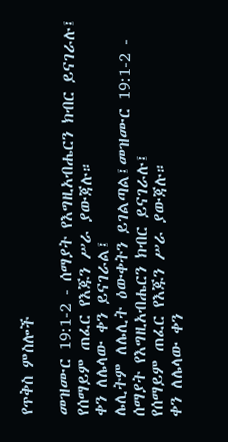የጥቅስ ምስሎች

መዝሙር 19:1-2 - ሰማያት የእግዚአብሔርን ክብር ይናገራሉ፤
የሰማይም ጠፈር የእጁን ሥራ ያውጃሉ።
ቀን ለሌላው ቀን ይናገራል፤
ሌሊትም ለሌሊት ዕውቀትን ይገልጣል፤መዝሙር 19:1-2 - ሰማያት የእግዚአብሔርን ክብር ይናገራሉ፤
የሰማይም ጠፈር የእጁን ሥራ ያውጃሉ።
ቀን ለሌላው ቀን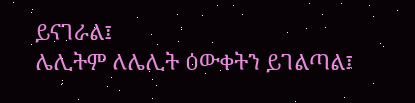ይናገራል፤
ሌሊትም ለሌሊት ዕውቀትን ይገልጣል፤